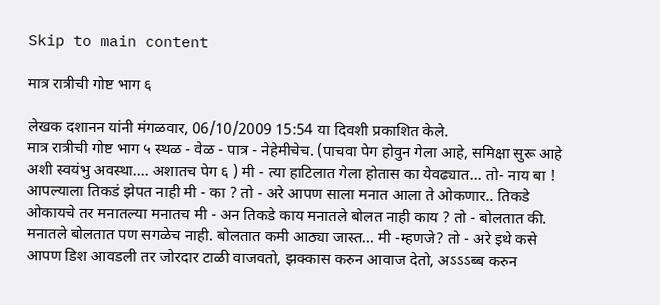Skip to main content

मात्र रात्रीची गोष्ट भाग ६

लेखक दशानन यांनी मंगळवार, 06/10/2009 15:54 या दिवशी प्रकाशित केले.
मात्र रात्रीची गोष्ट भाग ५ स्थळ - वेळ - पात्र - नेहेमीचेच. (पाचवा पेग होवुन गेला आहे, समिक्षा सुरू आहे अशी स्वयंभु अवस्था.... अशातच पेग ६ ) मी - त्या हाटिलात गेला होतास का येवढ्यात... तो- नाय बा ! आपल्याला तिकडं झेपत नाही मी - का ? तो - अरे आपण साला मनात आला ते ओकणार.. तिकडे ओकायचे तर मनातल्या मनातच मी - अन तिकडे काय मनातले बोलत नाही काय ? तो - बोलतात की. मनातले बोलतात पण सगळेच नाही. बोलतात कमी आठ्या जास्त... मी -म्हणजे? तो - अरे इथे कसे आपण डिश आवडली तर जोरदार टाळी वाजवतो, झक्कास करुन आवाज देतो, अऽऽऽब्ब करुन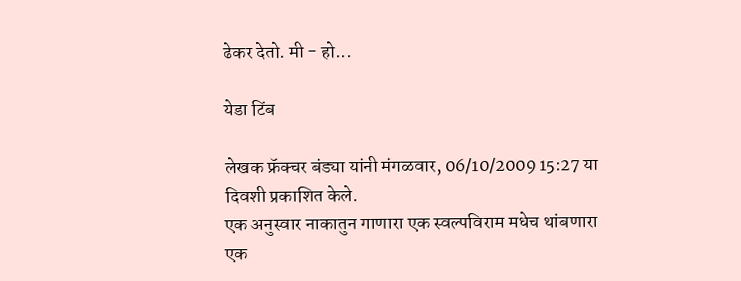ढेकर देतो. मी - हो...

येडा टिंब

लेखक फ्रॅक्चर बंड्या यांनी मंगळवार, 06/10/2009 15:27 या दिवशी प्रकाशित केले.
एक अनुस्वार नाकातुन गाणारा एक स्वल्पविराम मधेच थांबणारा एक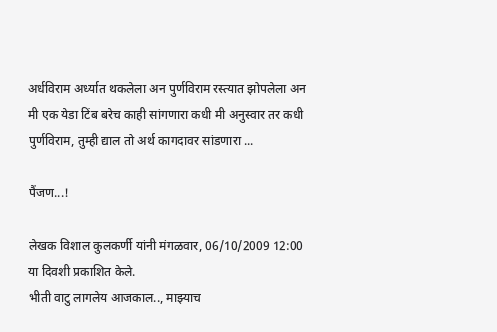अर्धविराम अर्ध्यात थकलेला अन पुर्णविराम रस्त्यात झोपलेला अन मी एक येडा टिंब बरेच काही सांगणारा कधी मी अनुस्वार तर कधी पुर्णविराम, तुम्ही द्याल तो अर्थ कागदावर सांडणारा ...

पैंजण...!

लेखक विशाल कुलकर्णी यांनी मंगळवार, 06/10/2009 12:00 या दिवशी प्रकाशित केले.
भीती वाटु लागलेय आजकाल.., माझ्याच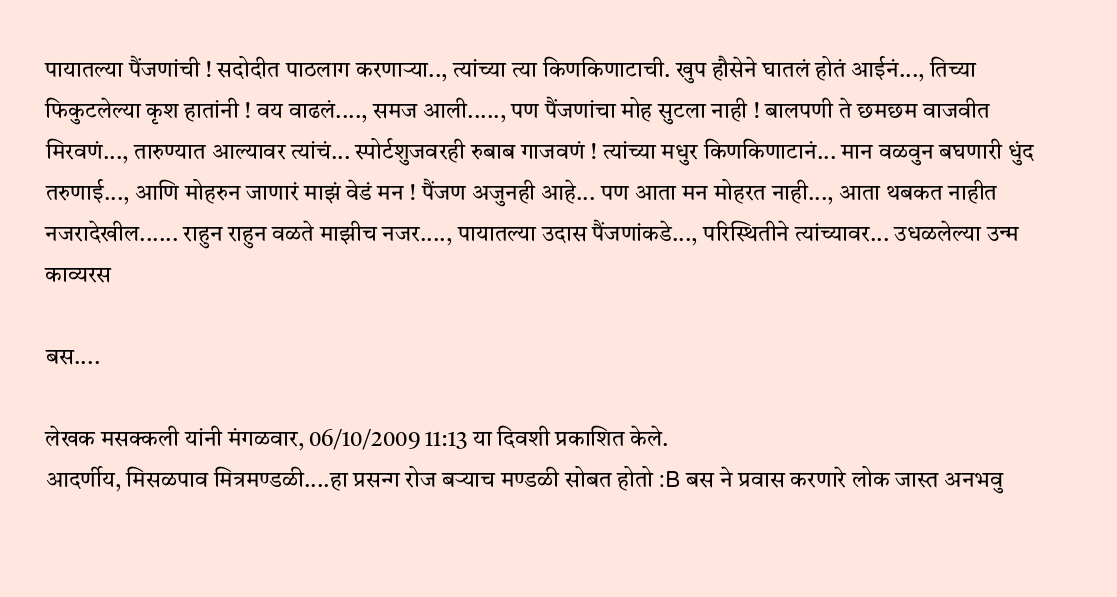पायातल्या पैंजणांची ! सदोदीत पाठलाग करणार्‍या.., त्यांच्या त्या किणकिणाटाची. खुप हौसेने घातलं होतं आईनं..., तिच्या फिकुटलेल्या कृश हातांनी ! वय वाढलं...., समज आली....., पण पैंजणांचा मोह सुटला नाही ! बालपणी ते छमछम वाजवीत मिरवणं..., तारुण्यात आल्यावर त्यांचं... स्पोर्टशुजवरही रुबाब गाजवणं ! त्यांच्या मधुर किणकिणाटानं... मान वळवुन बघणारी धुंद तरुणाई..., आणि मोहरुन जाणारं माझं वेडं मन ! पैंजण अजुनही आहे... पण आता मन मोहरत नाही..., आता थबकत नाहीत नजरादेखील...... राहुन राहुन वळते माझीच नजर...., पायातल्या उदास पैंजणांकडे..., परिस्थितीने त्यांच्यावर... उधळलेल्या उन्म
काव्यरस

बस....

लेखक मसक्कली यांनी मंगळवार, 06/10/2009 11:13 या दिवशी प्रकाशित केले.
आदर्णीय, मिसळपाव मित्रमण्डळी....हा प्रसन्ग रोज बर्‍याच मण्डळी सोबत होतो :B बस ने प्रवास करणारे लोक जास्त अनभवु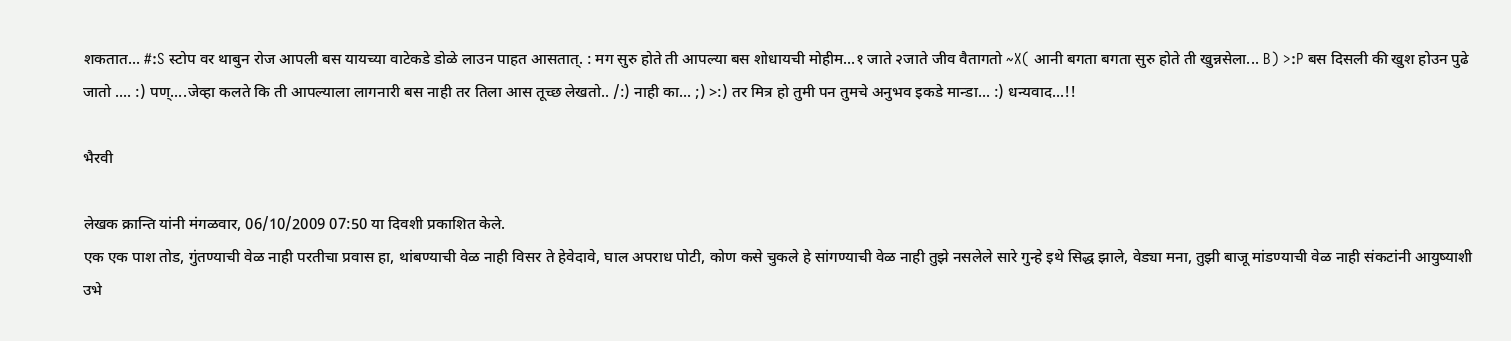शकतात... #:S स्टोप वर थाबुन रोज आपली बस यायच्या वाटेकडे डोळे लाउन पाहत आसतात्. : मग सुरु होते ती आपल्या बस शोधायची मोहीम...१ जाते २जाते जीव वैतागतो ~X( आनी बगता बगता सुरु होते ती खुन्नसेला... B) >:P बस दिसली की खुश होउन पुढे जातो .... :) पण्....जेव्हा कलते कि ती आपल्याला लागनारी बस नाही तर तिला आस तूच्छ लेखतो.. /:) नाही का... ;) >:) तर मित्र हो तुमी पन तुमचे अनुभव इकडे मान्डा... :) धन्यवाद...!!

भैरवी

लेखक क्रान्ति यांनी मंगळवार, 06/10/2009 07:50 या दिवशी प्रकाशित केले.
एक एक पाश तोड, गुंतण्याची वेळ नाही परतीचा प्रवास हा, थांबण्याची वेळ नाही विसर ते हेवेदावे, घाल अपराध पोटी, कोण कसे चुकले हे सांगण्याची वेळ नाही तुझे नसलेले सारे गुन्हे इथे सिद्ध झाले, वेड्या मना, तुझी बाजू मांडण्याची वेळ नाही संकटांनी आयुष्याशी उभे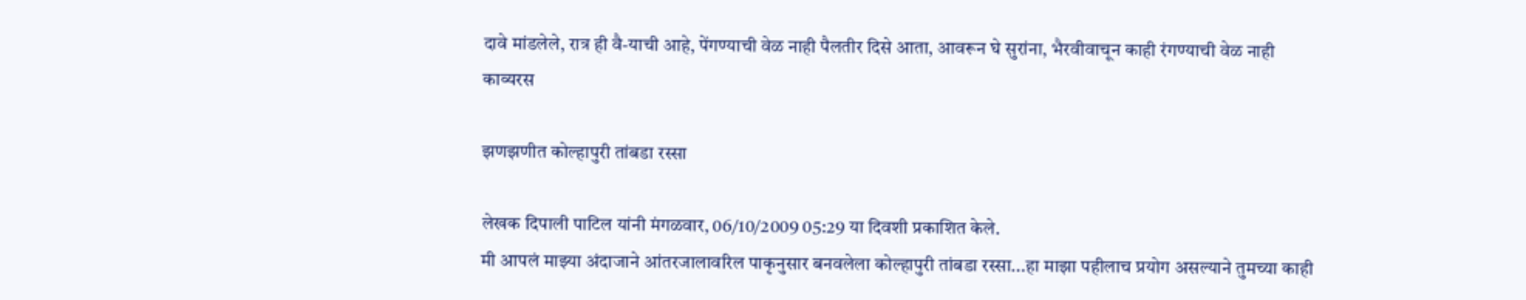दावे मांडलेले, रात्र ही वै-याची आहे, पेंगण्याची वेळ नाही पैलतीर दिसे आता, आवरून घे सुरांना, भैरवीवाचून काही रंगण्याची वेळ नाही
काव्यरस

झणझणीत कोल्हापुरी तांबडा रस्सा

लेखक दिपाली पाटिल यांनी मंगळवार, 06/10/2009 05:29 या दिवशी प्रकाशित केले.
मी आपलं माझ्या अंदाजाने आंतरजालावरिल पाकृनुसार बनवलेला कोल्हापुरी तांबडा रस्सा...हा माझा पहीलाच प्रयोग असल्याने तुमच्या काही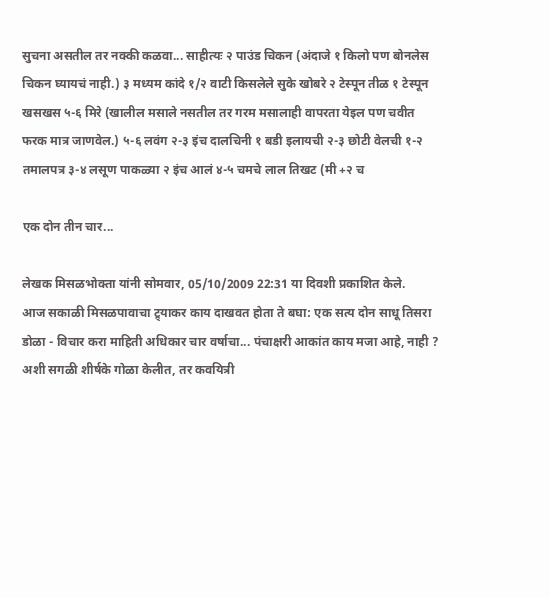सुचना असतील तर नक्की कळवा... साहीत्यः २ पाउंड चिकन (अंदाजे १ किलो पण बोनलेस चिकन घ्यायचं नाही.) ३ मध्यम कांदे १/२ वाटी किसलेले सुके खोबरे २ टेस्पून तीळ १ टेस्पून खसखस ५-६ मिरे (खालील मसाले नसतील तर गरम मसालाही वापरता येइल पण चवीत फरक मात्र जाणवेल.) ५-६ लवंग २-३ इंच दालचिनी १ बडी इलायची २-३ छोटी वेलची १-२ तमालपत्र ३-४ लसूण पाकळ्या २ इंच आलं ४-५ चमचे लाल तिखट (मी +२ च

एक दोन तीन चार...

लेखक मिसळभोक्ता यांनी सोमवार, 05/10/2009 22:31 या दिवशी प्रकाशित केले.
आज सकाळी मिसळपावाचा ट्र्याकर काय दाखवत होता ते बघा: एक सत्य दोन साधू तिसरा डोळा - विचार करा माहिती अधिकार चार वर्षाचा... पंचाक्षरी आकांत काय मजा आहे, नाही ? अशी सगळी शीर्षके गोळा केलीत, तर कवयित्री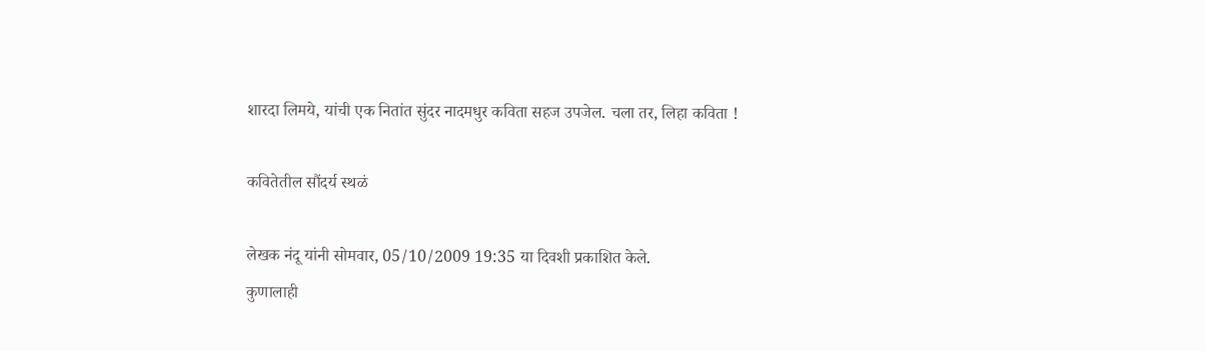शारदा लिमये, यांची एक नितांत सुंदर नादमधुर कविता सहज उपजेल. चला तर, लिहा कविता !

कवितेतील सौंदर्य स्थळं

लेखक नंदू यांनी सोमवार, 05/10/2009 19:35 या दिवशी प्रकाशित केले.
कुणालाही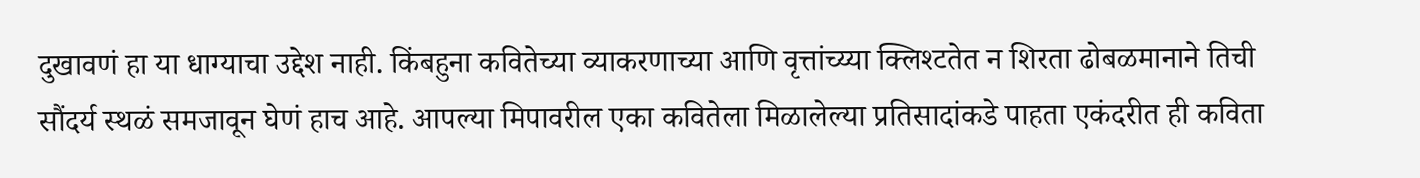दुखावणं हा या धाग्याचा उद्देश नाही. किंबहुना कवितेच्या व्याकरणाच्या आणि वृत्तांच्य्या क्लिश्टतेत न शिरता ढोबळमानाने तिची सौंदर्य स्थळं समजावून घेणं हाच आहे. आपल्या मिपावरील एका कवितेला मिळालेल्या प्रतिसादांकडे पाहता एकंदरीत ही कविता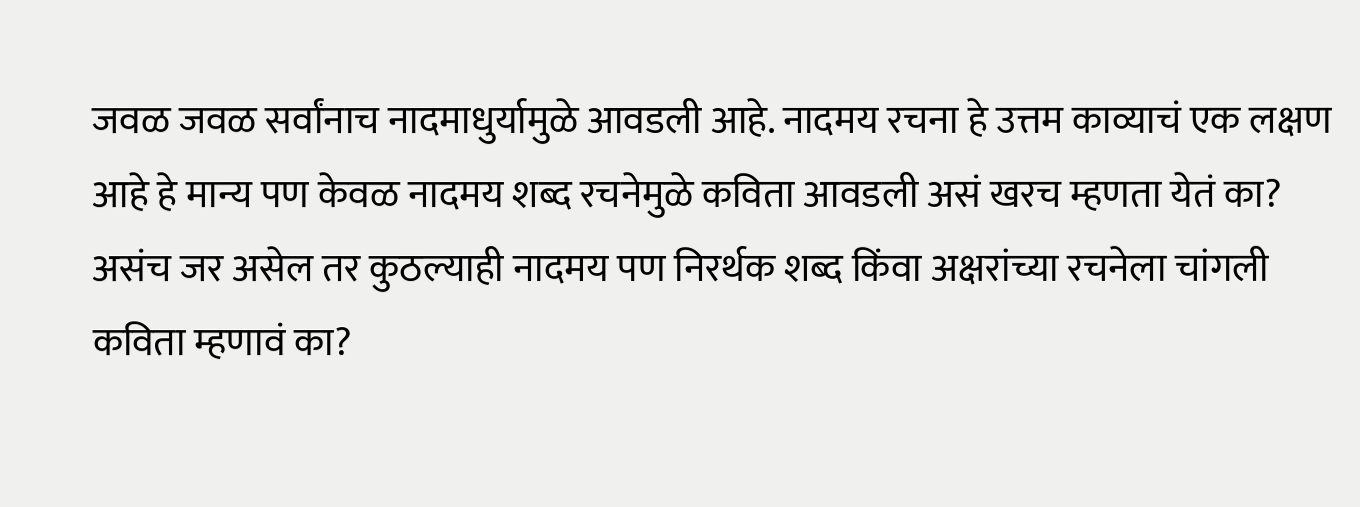जवळ जवळ सर्वांनाच नादमाधुर्यामुळे आवडली आहे. नादमय रचना हे उत्तम काव्याचं एक लक्षण आहे हे मान्य पण केवळ नादमय शब्द रचनेमुळे कविता आवडली असं खरच म्हणता येतं का? असंच जर असेल तर कुठल्याही नादमय पण निरर्थक शब्द किंवा अक्षरांच्या रचनेला चांगली कविता म्हणावं का?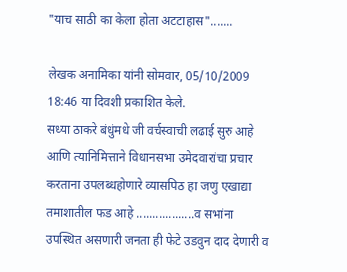"याच साठी का केला होता अटटाहास".......

लेखक अनामिका यांनी सोमवार, 05/10/2009 18:46 या दिवशी प्रकाशित केले.
सध्या ठाकरे बंधुंमधे जी वर्चस्वाची लढाई सुरु आहे आणि त्यानिमित्ताने विधानसभा उमेदवारांचा प्रचार करताना उपलब्धहोणारे व्यासपिठ हा जणु एखाद्या तमाशातील फड आहे ..................व सभांना उपस्थित असणारी जनता ही फेटे उडवुन दाद देणारी व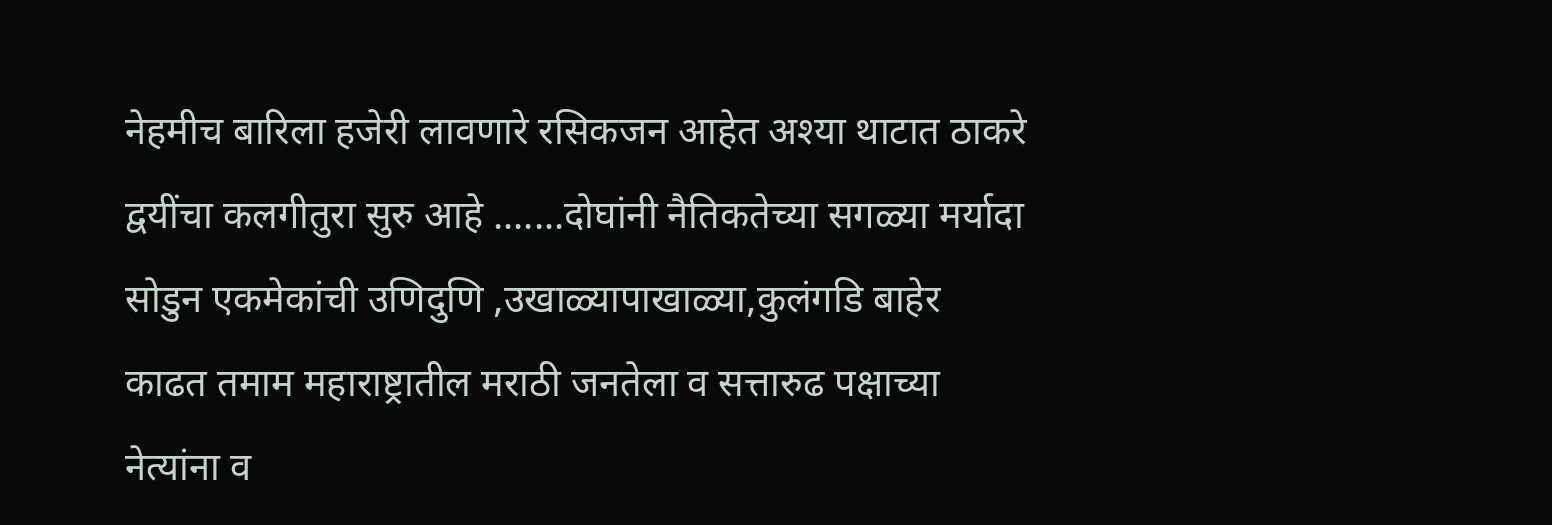नेहमीच बारिला हजेरी लावणारे रसिकजन आहेत अश्या थाटात ठाकरे द्वयींचा कलगीतुरा सुरु आहे .......दोघांनी नैतिकतेच्या सगळ्या मर्यादा सोडुन एकमेकांची उणिदुणि ,उखाळ्यापाखाळ्या,कुलंगडि बाहेर काढत तमाम महाराष्ट्रातील मराठी जनतेला व सत्तारुढ पक्षाच्या नेत्यांना व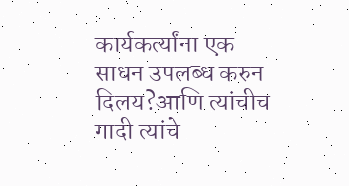कार्यकर्त्यांना एक साधन उपलब्ध करुन दिलय?आणि त्यांचीच गादी त्यांचे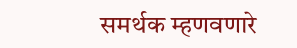समर्थक म्हणवणारे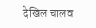देखिल चालव